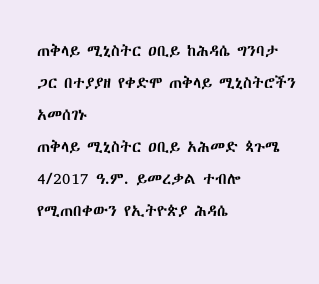ጠቅላይ ሚኒስትር ዐቢይ ከሕዳሴ ግንባታ ጋር በተያያዘ የቀድሞ ጠቅላይ ሚኒስትሮችን አመሰገኑ
ጠቅላይ ሚኒስትር ዐቢይ አሕመድ ጳጉሜ 4/2017 ዓ.ም. ይመረቃል ተብሎ የሚጠበቀውን የኢትዮጵያ ሕዳሴ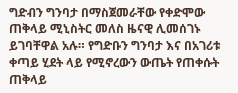ግድብን ግንባታ በማስጀመራቸው የቀድሞው ጠቅላይ ሚኒስትር መለስ ዜናዊ ሊመሰገኑ ይገባቸዋል አሉ። የግድቡን ግንባታ እና በአገሪቱ ቀጣይ ሂደት ላይ የሚኖረውን ውጤት የጠቀሱት ጠቅላይ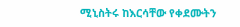ሚኒስትሩ ከእርሳቸው የቀደሙትን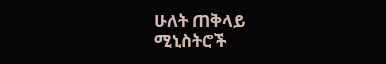ሁለት ጠቅላይ ሚኒስትሮች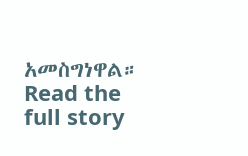አመስግነዋል።
Read the full story